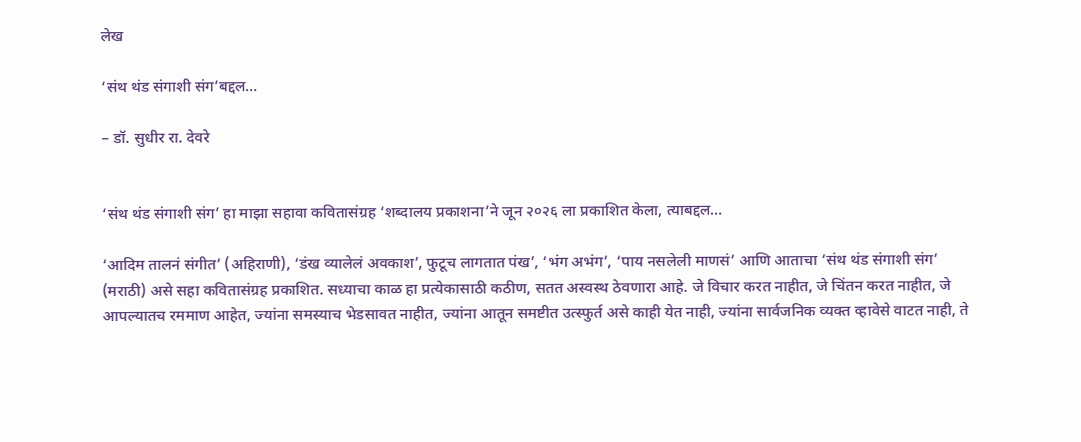लेख

‘संथ थंड संगाशी संग’बद्दल…

– डॉ. सुधीर रा. देवरे


‘संथ थंड संगाशी संग’ हा माझा सहावा कवितासंग्रह ‘शब्दालय प्रकाशना’ने जून २०२६ ला प्रकाशित केला, त्याबद्दल…

‘आदिम तालनं संगीत’ (अहिराणी), ‘डंख व्यालेलं अवकाश’, फुटूच लागतात पंख’, ‘भंग अभंग’, ‘पाय नसलेली माणसं’ आणि आताचा ‘संथ थंड संगाशी संग’ (मराठी) असे सहा कवितासंग्रह प्रकाशित. सध्याचा काळ हा प्रत्येकासाठी कठीण, सतत अस्वस्थ ठेवणारा आहे. जे विचार करत नाहीत, जे चिंतन करत नाहीत, जे आपल्यातच रममाण आहेत, ज्यांना समस्याच भेडसावत नाहीत, ज्यांना आतून समष्टीत उत्स्फुर्त असे काही येत नाही, ज्यांना सार्वजनिक व्यक्त व्हावेसे वाटत नाही, ते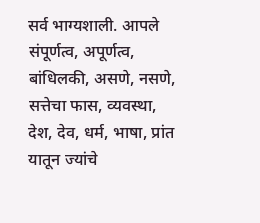सर्व भाग्यशाली. आपले संपूर्णत्व, अपूर्णत्व, बांधिलकी, असणे, नसणे, सत्तेचा फास, व्यवस्था, देश, देव, धर्म, भाषा, प्रांत यातून ज्यांचे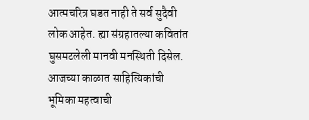आत्मचरित्र घडत नाही ते सर्व सुदैवी लोक आहेत. ह्या संग्रहातल्या कवितांत घुसमटलेली मानवी मनस्थिती दिसेल. आजच्या काळात साहित्यिकांची भूमिका महत्वाची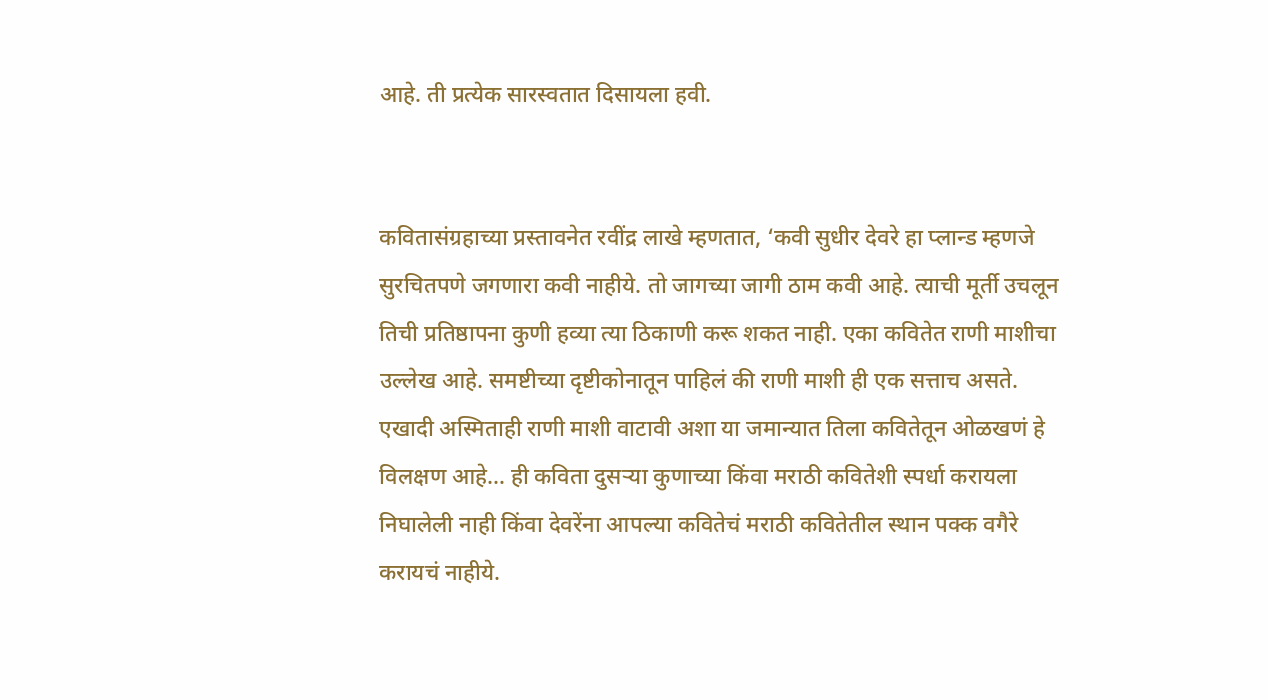आहे. ती प्रत्येक सारस्वतात दिसायला हवी.


कवितासंग्रहाच्या प्रस्तावनेत रवींद्र लाखे म्हणतात, ‘कवी सुधीर देवरे हा प्लान्ड म्हणजे सुरचितपणे जगणारा कवी नाहीये. तो जागच्या जागी ठाम कवी आहे. त्याची मूर्ती उचलून तिची प्रतिष्ठापना कुणी हव्या त्या ठिकाणी करू शकत नाही. एका कवितेत राणी माशीचा उल्लेख आहे. समष्टीच्या दृष्टीकोनातून पाहिलं की राणी माशी ही एक सत्ताच असते. एखादी अस्मिताही राणी माशी वाटावी अशा या जमान्यात तिला कवितेतून ओळखणं हे विलक्षण आहे… ही कविता दुसऱ्या कुणाच्या किंवा मराठी कवितेशी स्पर्धा करायला निघालेली नाही किंवा देवरेंना आपल्या कवितेचं मराठी कवितेतील स्थान पक्क वगैरे करायचं नाहीये.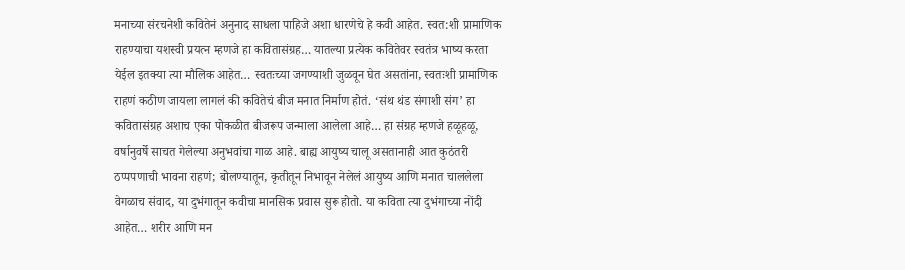मनाच्या संरचनेशी कवितेनं अनुनाद साधला पाहिजे अशा धारणेचे हे कवी आहेत. स्वत:शी प्रामाणिक राहण्याचा यशस्वी प्रयत्न म्हणजे हा कवितासंग्रह… यातल्या प्रत्येक कवितेवर स्वतंत्र भाष्य करता येईल इतक्या त्या मौलिक आहेत… स्वतःच्या जगण्याशी जुळवून घेत असतांना, स्वतःशी प्रामाणिक राहणं कठीण जायला लागलं की कवितेचं बीज मनात निर्माण होतं. ‘संथ थंड संगाशी संग’ हा कवितासंग्रह अशाच एका पोकळीत बीजरूप जन्माला आलेला आहे… हा संग्रह म्हणजे हळूहळू, वर्षानुवर्षे साचत गेलेल्या अनुभवांचा गाळ आहे. बाह्य आयुष्य चालू असतानाही आत कुठंतरी ठप्पपणाची भावना राहणं; बोलण्यातून, कृतीतून निभावून नेलेलं आयुष्य आणि मनात चाललेला वेगळाच संवाद, या दुभंगातून कवीचा मानसिक प्रवास सुरू होतो. या कविता त्या दुभंगाच्या नोंदी आहेत… शरीर आणि मन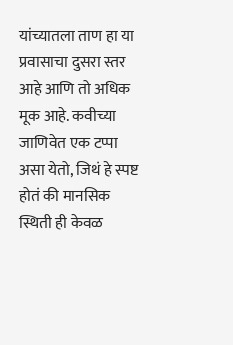यांच्यातला ताण हा या प्रवासाचा दुसरा स्तर आहे आणि तो अधिक मूक आहे. कवीच्या जाणिवेत एक टप्पा असा येतो, जिथं हे स्पष्ट होतं की मानसिक स्थिती ही केवळ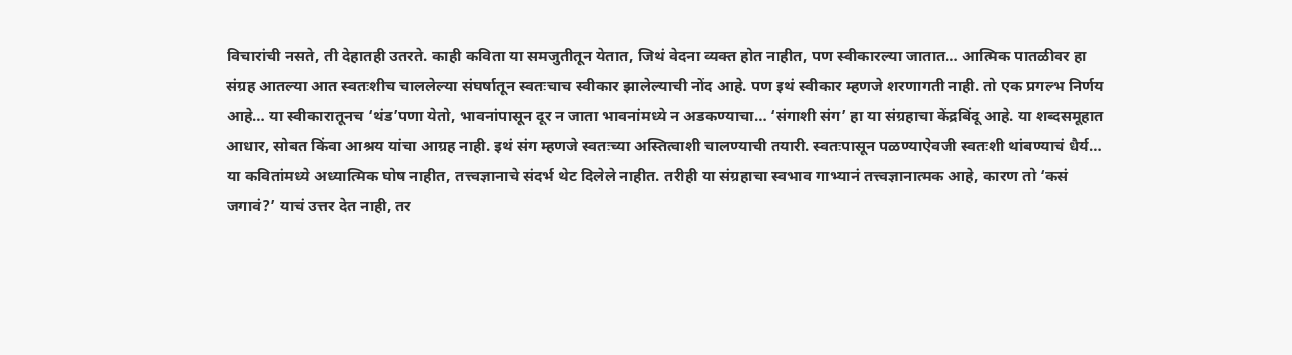विचारांची नसते, ती देहातही उतरते. काही कविता या समजुतीतून येतात, जिथं वेदना व्यक्त होत नाहीत, पण स्वीकारल्या जातात… आत्मिक पातळीवर हा संग्रह आतल्या आत स्वतःशीच चाललेल्या संघर्षातून स्वतःचाच स्वीकार झालेल्याची नोंद आहे. पण इथं स्वीकार म्हणजे शरणागती नाही. तो एक प्रगल्भ निर्णय आहे… या स्वीकारातूनच ‘थंड’पणा येतो, भावनांपासून दूर न जाता भावनांमध्ये न अडकण्याचा… ‘संगाशी संग’ हा या संग्रहाचा केंद्रबिंदू आहे. या शब्दसमूहात आधार, सोबत किंवा आश्रय यांचा आग्रह नाही. इथं संग म्हणजे स्वतःच्या अस्तित्वाशी चालण्याची तयारी. स्वतःपासून पळण्याऐवजी स्वतःशी थांबण्याचं धैर्य… या कवितांमध्ये अध्यात्मिक घोष नाहीत, तत्त्वज्ञानाचे संदर्भ थेट दिलेले नाहीत. तरीही या संग्रहाचा स्वभाव गाभ्यानं तत्त्वज्ञानात्मक आहे, कारण तो ‘कसं जगावं?’ याचं उत्तर देत नाही, तर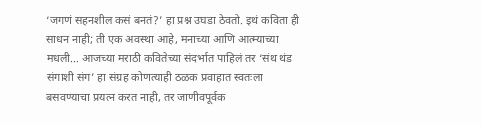‘जगणं सहनशील कसं बनतं?’ हा प्रश्न उघडा ठेवतो. इथं कविता ही साधन नाही; ती एक अवस्था आहे, मनाच्या आणि आत्म्याच्या मधली… आजच्या मराठी कवितेच्या संदर्भात पाहिलं तर ‘संथ थंड संगाशी संग’ हा संग्रह कोणत्याही ठळक प्रवाहात स्वतःला बसवण्याचा प्रयत्न करत नाही, तर जाणीवपूर्वक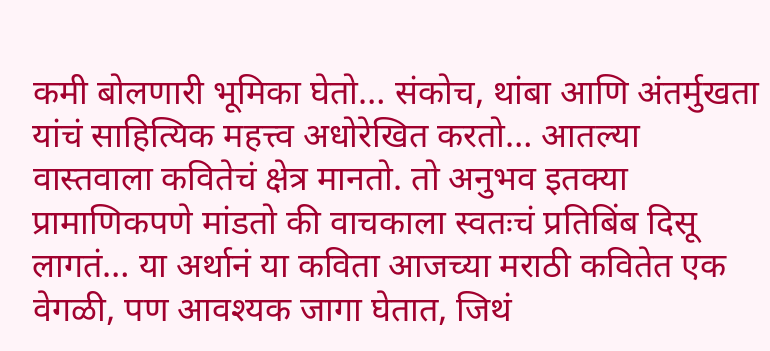कमी बोलणारी भूमिका घेतो… संकोच, थांबा आणि अंतर्मुखता यांचं साहित्यिक महत्त्व अधोरेखित करतो… आतल्या वास्तवाला कवितेचं क्षेत्र मानतो. तो अनुभव इतक्या प्रामाणिकपणे मांडतो की वाचकाला स्वतःचं प्रतिबिंब दिसू लागतं… या अर्थानं या कविता आजच्या मराठी कवितेत एक वेगळी, पण आवश्यक जागा घेतात, जिथं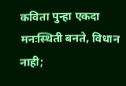कविता पुन्हा एकदा मनःस्थिती बनते, विधान नाही;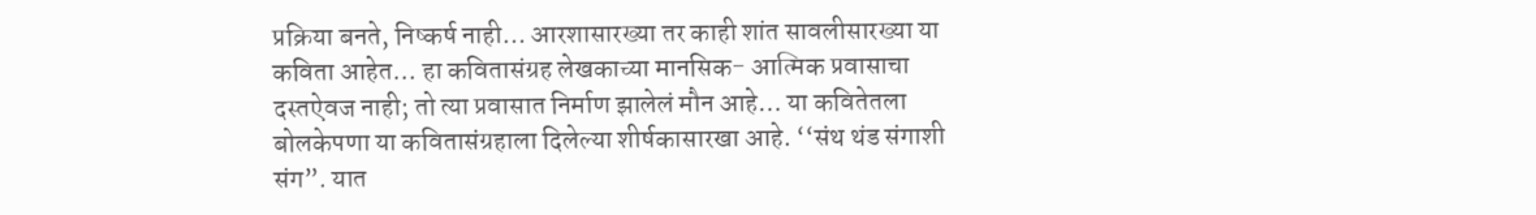प्रक्रिया बनते, निष्कर्ष नाही… आरशासारख्या तर काही शांत सावलीसारख्या या कविता आहेत… हा कवितासंग्रह लेखकाच्या मानसिक- आत्मिक प्रवासाचा दस्तऐवज नाही; तो त्या प्रवासात निर्माण झालेलं मौन आहे… या कवितेतला बोलकेपणा या कवितासंग्रहाला दिलेल्या शीर्षकासारखा आहे. ‘‘संथ थंड संगाशी संग”. यात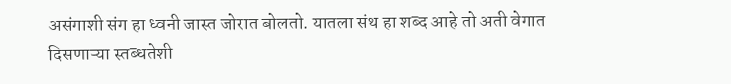असंगाशी संग हा ध्वनी जास्त जोरात बोलतो. यातला संथ हा शब्द आहे तो अती वेगात दिसणाऱ्या स्तब्धतेशी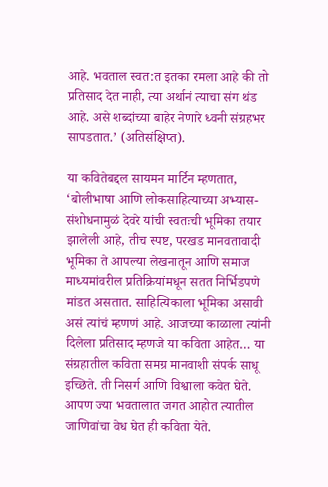आहे. भवताल स्वत:त इतका रमला आहे की तो प्रतिसाद देत नाही, त्या अर्थानं त्याचा संग थंड आहे. असे शब्दांच्या बाहेर नेणारे ध्वनी संग्रहभर सापडतात.’ (अतिसंक्षिप्त).

या कवितेबद्दल सायमन मार्टिन म्हणतात, ‘बोलीभाषा आणि लोकसाहित्याच्या अभ्यास- संशोधनामुळं देवरे यांची स्वतःची भूमिका तयार झालेली आहे, तीच स्पष्ट, परखड मानवतावादी भूमिका ते आपल्या लेखनातून आणि समाज माध्यमांवरील प्रतिक्रियांमधून सतत निर्भिडपणे मांडत असतात. साहित्यिकाला भूमिका असावी असं त्यांचं म्हणणं आहे. आजच्या काळाला त्यांनी दिलेला प्रतिसाद म्हणजे या कविता आहेत… या संग्रहातील कविता समग्र मानवाशी संपर्क साधू इच्छिते. ती निसर्ग आणि विश्वाला कवेत घेते. आपण ज्या भवतालात जगत आहोत त्यातील जाणिवांचा वेध घेत ही कविता येते.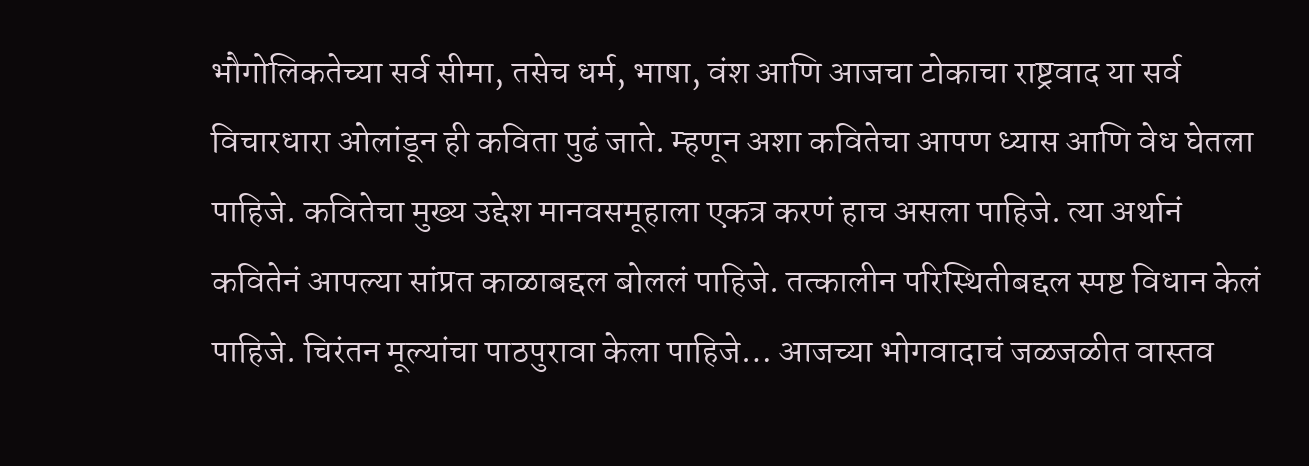भौगोलिकतेच्या सर्व सीमा, तसेच धर्म, भाषा, वंश आणि आजचा टोकाचा राष्ट्रवाद या सर्व विचारधारा ओलांडून ही कविता पुढं जाते. म्हणून अशा कवितेचा आपण ध्यास आणि वेध घेतला पाहिजे. कवितेचा मुख्य उद्देश मानवसमूहाला एकत्र करणं हाच असला पाहिजे. त्या अर्थानं कवितेनं आपल्या सांप्रत काळाबद्दल बोललं पाहिजे. तत्कालीन परिस्थितीबद्दल स्पष्ट विधान केलं पाहिजे. चिरंतन मूल्यांचा पाठपुरावा केला पाहिजे… आजच्या भोगवादाचं जळजळीत वास्तव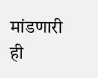मांडणारी ही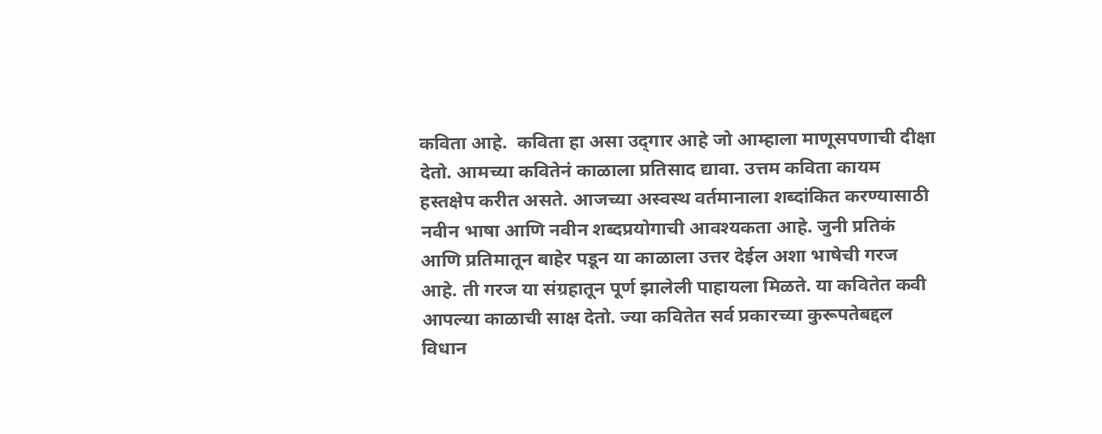कविता आहे.  कविता हा असा उद्‍गार आहे जो आम्हाला माणूसपणाची दीक्षा देतो. आमच्या कवितेनं काळाला प्रतिसाद द्यावा. उत्तम कविता कायम हस्तक्षेप करीत असते. आजच्या अस्वस्थ वर्तमानाला शब्दांकित करण्यासाठी नवीन भाषा आणि नवीन शब्दप्रयोगाची आवश्यकता आहे. जुनी प्रतिकं आणि प्रतिमातून बाहेर पडून या काळाला उत्तर देईल अशा भाषेची गरज आहे. ती गरज या संग्रहातून पूर्ण झालेली पाहायला मिळते. या कवितेत कवी आपल्या काळाची साक्ष देतो. ज्या कवितेत सर्व प्रकारच्या कुरूपतेबद्दल विधान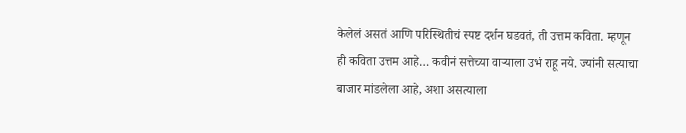केलेलं असतं आणि परिस्थितीचं स्पष्ट दर्शन घडवतं, ती उत्तम कविता. म्हणून ही कविता उत्तम आहे… कवीनं सत्तेच्या वाऱ्याला उभं राहू नये. ज्यांनी सत्याचा बाजार मांडलेला आहे, अशा असत्याला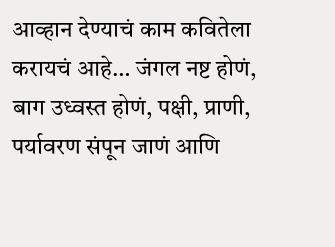आव्हान देण्याचं काम कवितेला करायचं आहे… जंगल नष्ट होणं, बाग उध्वस्त होणं, पक्षी, प्राणी, पर्यावरण संपून जाणं आणि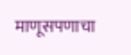माणूसपणाचा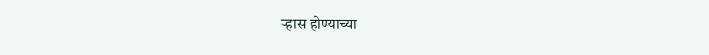ऱ्हास होण्याच्या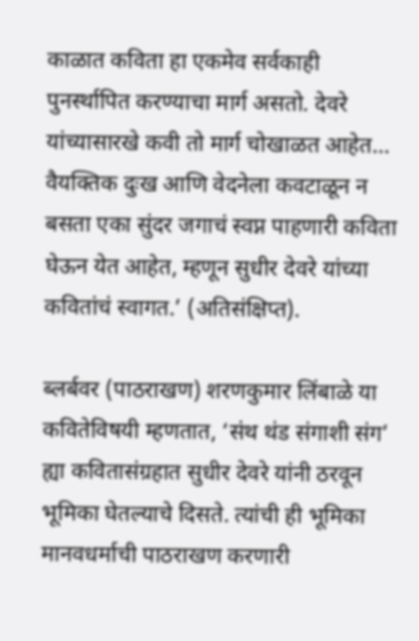काळात कविता हा एकमेव सर्वकाही पुनर्स्थापित करण्याचा मार्ग असतो. देवरे यांच्यासारखे कवी तो मार्ग चोखाळत आहेत… वैयक्तिक दुःख आणि वेदनेला कवटाळून न बसता एका सुंदर जगाचं स्वप्न पाहणारी कविता घेऊन येत आहेत, म्हणून सुधीर देवरे यांच्या कवितांचं स्वागत.’ (अतिसंक्षिप्त).

ब्लर्बवर (पाठराखण) शरणकुमार लिंबाळे या कवितेविषयी म्हणतात, ‘संथ थंड संगाशी संग’ ह्या कवितासंग्रहात सुधीर देवरे यांनी ठरवून भूमिका घेतल्याचे दिसते. त्यांची ही भूमिका मानवधर्माची पाठराखण करणारी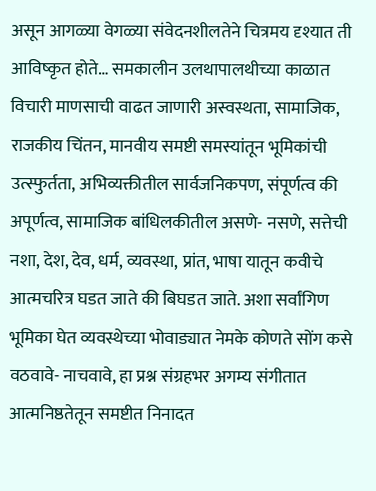असून आगळ्या वेगळ्या संवेदनशीलतेने चित्रमय दृश्यात ती आविष्कृत होते… समकालीन उलथापालथीच्या काळात विचारी माणसाची वाढत जाणारी अस्वस्थता, सामाजिक, राजकीय चिंतन, मानवीय समष्टी समस्यांतून भूमिकांची उत्स्फुर्तता, अभिव्यक्तीतील सार्वजनिकपण, संपूर्णत्व की अपूर्णत्व, सामाजिक बांधिलकीतील असणे- नसणे, सत्तेची नशा, देश, देव, धर्म, व्यवस्था, प्रांत, भाषा यातून कवीचे आत्मचरित्र घडत जाते की बिघडत जाते. अशा सर्वांगिण भूमिका घेत व्यवस्थेच्या भोवाड्यात नेमके कोणते सोंग कसे वठवावे- नाचवावे, हा प्रश्न संग्रहभर अगम्य संगीतात आत्मनिष्ठतेतून समष्टीत निनादत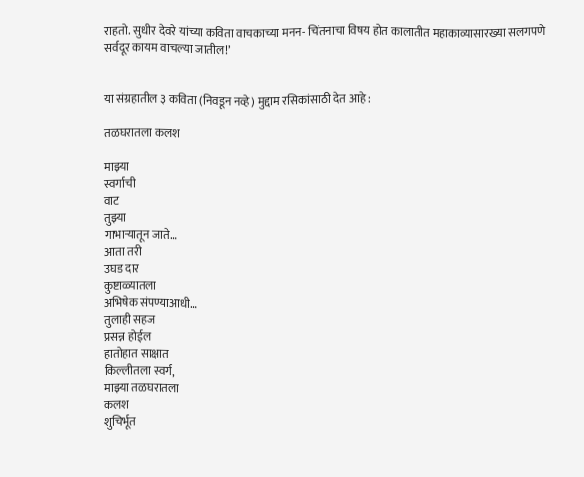राहतो. सुधीर देवरे यांच्या कविता वाचकाच्या मनन- चिंतनाचा विषय होत कालातीत महाकाव्यासारख्या सलगपणे सर्वदूर कायम वाचल्या जातील!’


या संग्रहातील ३ कविता (निवडून नव्हे) मुद्दाम रसिकांसाठी देत आहे :

तळघरातला कलश

माझ्या
स्वर्गाची
वाट
तुझ्या
गाभाऱ्यातून जाते…
आता तरी
उघड दार
कुष्टाळ्यातला
अभिषेक संपण्याआधी…
तुलाही सहज
प्रसन्न होईल
हातोहात साक्षात
किल्लीतला स्वर्ग,
माझ्या तळघरातला
कलश
शुचिर्भूत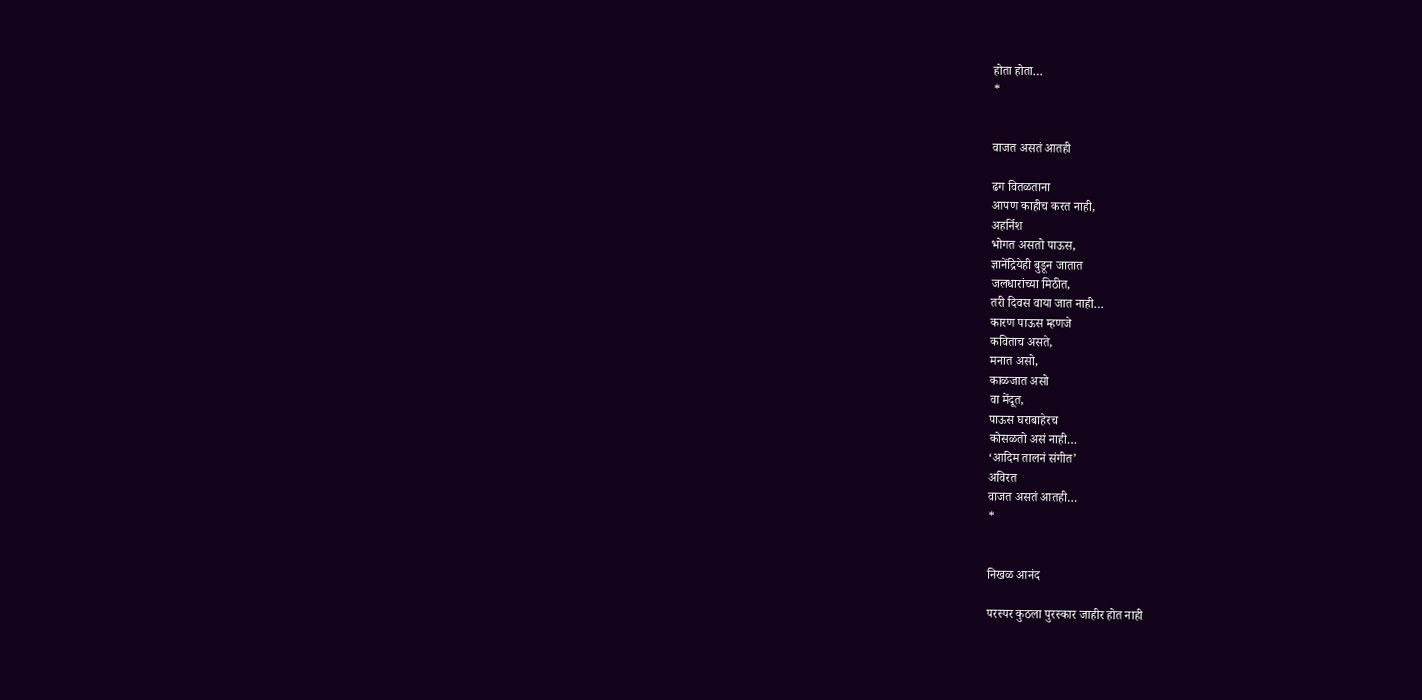होता होता…
*


वाजत असतं आतही

ढग वितळताना
आपण काहीच करत नाही,
अ‍हर्निश
भोगत असतो पाऊस,
ज्ञानेंद्रियेही बुडून जातात
जलधारांच्या मिठीत,
तरी दिवस वाया जात नाही…
कारण पाऊस म्हणजे
कविताच असते,
मनात असो,
काळजात असो
वा मेंदूत,
पाऊस घराबाहेरच
कोसळतो असं नाही…
‘आदिम तालनं संगीत’
अविरत
वाजत असतं आतही…
*


निखळ आनंद

परस्पर कुठला पुरस्कार जाहीर होत नाही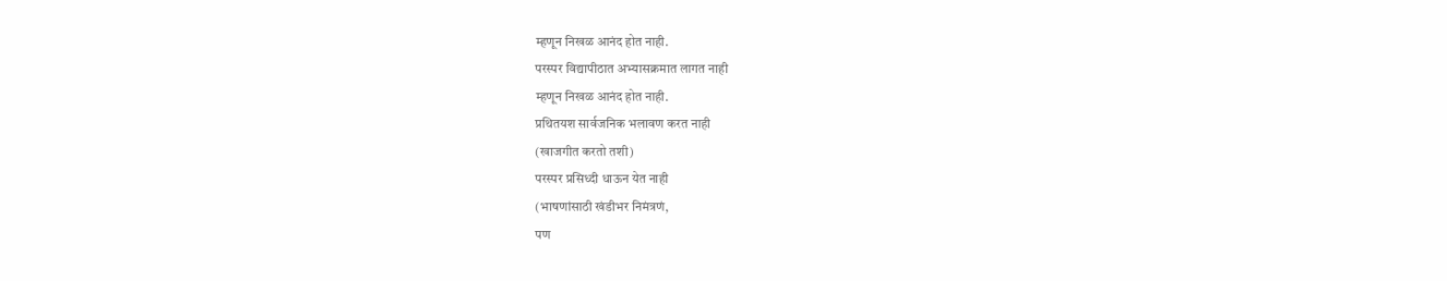म्हणून निखळ आनंद होत नाही.
परस्पर विद्यापीठात अभ्यासक्रमात लागत नाही
म्हणून निखळ आनंद होत नाही.
प्रथितयश सार्वजनिक भलावण करत नाही
(खाजगीत करतो तशी)
परस्पर प्रसिध्दी धाऊन येत नाही
(भाषणांसाठी खंडीभर निमंत्रणं,
पण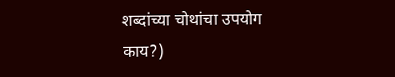शब्दांच्या चोथांचा उपयोग काय?)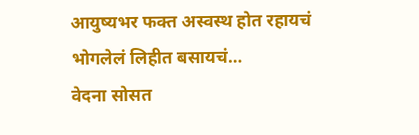आयुष्यभर फक्त अस्वस्थ होत रहायचं
भोगलेलं लिहीत बसायचं…
वेदना सोसत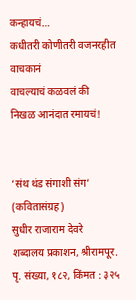कन्हायचं…
कधीतरी कोणीतरी वजनरहीत वाचकानं
वाचल्याचं कळवलं की
निखळ आनंदात रमायचं!


‘संथ थंड संगाशी संग’ (कवितासंग्रह)
सुधीर राजाराम देवरे
शब्दालय प्रकाशन, श्रीरामपूर.
पृ. संख्या, १८२, किंमत : ३२५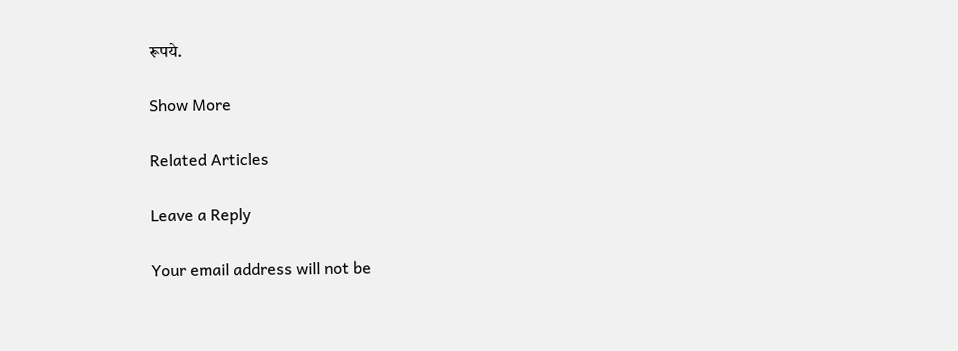रूपये.

Show More

Related Articles

Leave a Reply

Your email address will not be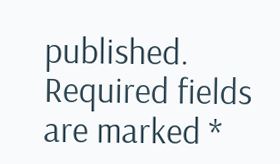published. Required fields are marked *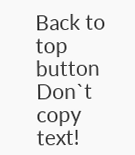Back to top button
Don`t copy text!